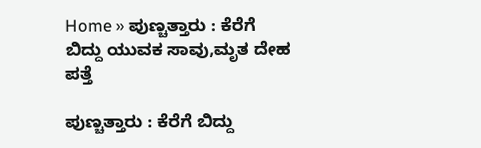Home » ಪುಣ್ಚತ್ತಾರು : ಕೆರೆಗೆ ಬಿದ್ದು ಯುವಕ ಸಾವು,ಮೃತ ದೇಹ ಪತ್ತೆ

ಪುಣ್ಚತ್ತಾರು : ಕೆರೆಗೆ ಬಿದ್ದು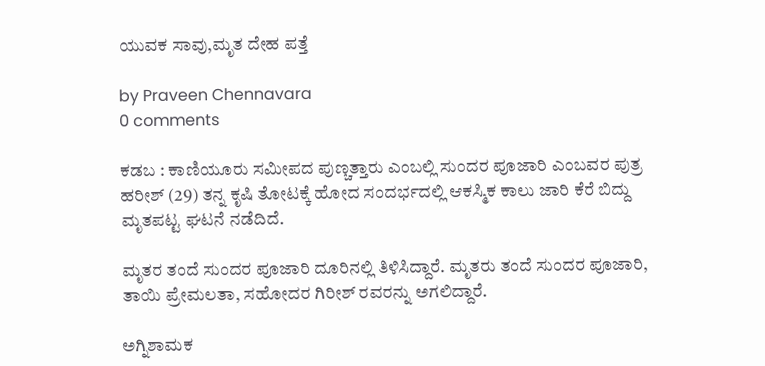ಯುವಕ ಸಾವು,ಮೃತ ದೇಹ ಪತ್ತೆ

by Praveen Chennavara
0 comments

ಕಡಬ : ಕಾಣಿಯೂರು ಸಮೀಪದ ಪುಣ್ಚತ್ತಾರು ಎಂಬಲ್ಲಿ ಸುಂದರ ಪೂಜಾರಿ ಎಂಬವರ ಪುತ್ರ ಹರೀಶ್ (29) ತನ್ನ ಕೃಷಿ ತೋಟಕ್ಕೆ ಹೋದ ಸಂದರ್ಭದಲ್ಲಿ ಆಕಸ್ಮಿಕ ಕಾಲು ಜಾರಿ ಕೆರೆ ಬಿದ್ದು ಮೃತಪಟ್ಟ ಘಟನೆ ನಡೆದಿದೆ.

ಮೃತರ ತಂದೆ ಸುಂದರ ಪೂಜಾರಿ ದೂರಿನಲ್ಲಿ ತಿಳಿಸಿದ್ದಾರೆ. ಮೃತರು ತಂದೆ ಸುಂದರ ಪೂಜಾರಿ, ತಾಯಿ ಪ್ರೇಮಲತಾ, ಸಹೋದರ ಗಿರೀಶ್ ರವರನ್ನು ಅಗಲಿದ್ದಾರೆ.

ಅಗ್ನಿಶಾಮಕ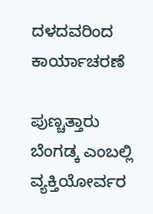ದಳದವರಿಂದ ಕಾರ್ಯಾಚರಣೆ

ಪುಣ್ಚತ್ತಾರು ಬೆಂಗಡ್ಕ ಎಂಬಲ್ಲಿ ವ್ಯಕ್ತಿಯೋರ್ವರ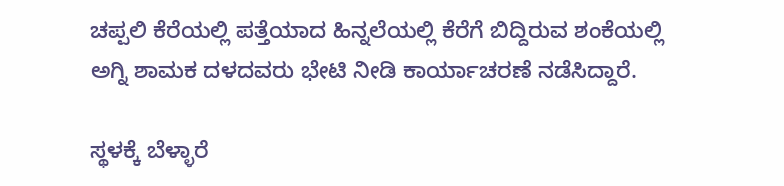ಚಪ್ಪಲಿ ಕೆರೆಯಲ್ಲಿ ಪತ್ತೆಯಾದ ಹಿನ್ನಲೆಯಲ್ಲಿ ಕೆರೆಗೆ ಬಿದ್ದಿರುವ ಶಂಕೆಯಲ್ಲಿ ಅಗ್ನಿ ಶಾಮಕ ದಳದವರು ಭೇಟಿ ನೀಡಿ ಕಾರ್ಯಾಚರಣೆ ನಡೆಸಿದ್ದಾರೆ.

ಸ್ಥಳಕ್ಕೆ ಬೆಳ್ಳಾರೆ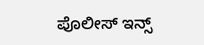ಪೊಲೀಸ್ ಇನ್ಸ್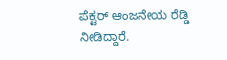ಪೆಕ್ಟರ್ ಆಂಜನೇಯ ರೆಡ್ಡಿ ನೀಡಿದ್ದಾರೆ.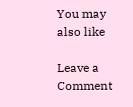You may also like

Leave a Comment